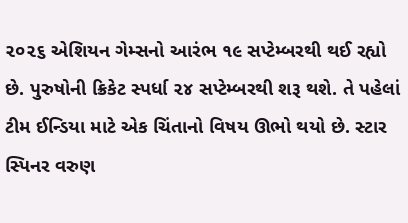૨૦૨૬ એશિયન ગેમ્સનો આરંભ ૧૯ સપ્ટેમ્બરથી થઈ રહ્યો છે. પુરુષોની ક્રિકેટ સ્પર્ધા ૨૪ સપ્ટેમ્બરથી શરૂ થશે. તે પહેલાં ટીમ ઈન્ડિયા માટે એક ચિંતાનો વિષય ઊભો થયો છે. સ્ટાર સ્પિનર વરુણ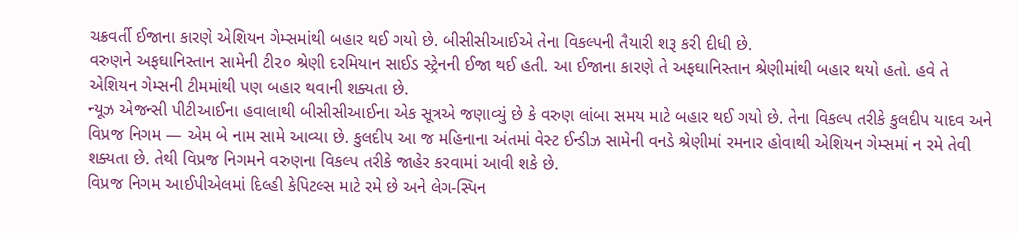ચક્રવર્તી ઈજાના કારણે એશિયન ગેમ્સમાંથી બહાર થઈ ગયો છે. બીસીસીઆઈએ તેના વિકલ્પની તૈયારી શરૂ કરી દીધી છે.
વરુણને અફઘાનિસ્તાન સામેની ટી૨૦ શ્રેણી દરમિયાન સાઈડ સ્ટ્રેનની ઈજા થઈ હતી. આ ઈજાના કારણે તે અફઘાનિસ્તાન શ્રેણીમાંથી બહાર થયો હતો. હવે તે એશિયન ગેમ્સની ટીમમાંથી પણ બહાર થવાની શક્યતા છે.
ન્યૂઝ એજન્સી પીટીઆઈના હવાલાથી બીસીસીઆઈના એક સૂત્રએ જણાવ્યું છે કે વરુણ લાંબા સમય માટે બહાર થઈ ગયો છે. તેના વિકલ્પ તરીકે કુલદીપ યાદવ અને વિપ્રજ નિગમ — એમ બે નામ સામે આવ્યા છે. કુલદીપ આ જ મહિનાના અંતમાં વેસ્ટ ઈન્ડીઝ સામેની વનડે શ્રેણીમાં રમનાર હોવાથી એશિયન ગેમ્સમાં ન રમે તેવી શક્યતા છે. તેથી વિપ્રજ નિગમને વરુણના વિકલ્પ તરીકે જાહેર કરવામાં આવી શકે છે.
વિપ્રજ નિગમ આઈપીએલમાં દિલ્હી કેપિટલ્સ માટે રમે છે અને લેગ-સ્પિન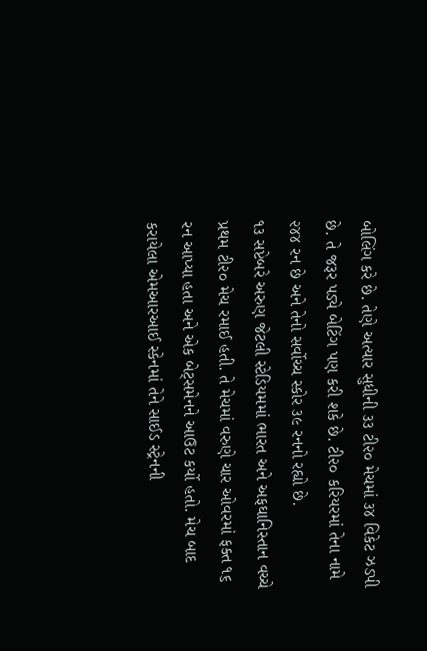બોલિંગ કરે છે. તેણે અત્યાર સુધીની ૩૩ ટી૨૦ મેચમાં ૩૪ વિકેટ ઝડપી છે. તે જરૂર પડ્યે બેટિંગ પણ કરી શકે છે. ટી૨૦ કરિયરમાં તેના નામે ૨૪૪ રન છે અને તેનો સર્વોચ્ચ સ્કોર ૩૯ રનનો રહ્યો છે.
૧૩ સપ્ટેબરે અરુણ જેટલી સ્ટેડિયમમાં ભારત અને અફઘાનિસ્તાન વચ્ચે પ્રથમ ટી૨૦ મેચ રમાઈ હતી. તે મેચમાં વરુણે ચાર ઓવરમાં ફક્ત ૧૬ રન આપ્યા હતા અને એક બેટ્સમેનને આઉટ કર્યો હતો. મેચ બાદ કરાયેલા એમઆરઆઈ સ્કેનમાં તેને સાઈડ સ્ટ્રેનની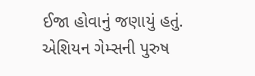ઈજા હોવાનું જણાયું હતું.
એશિયન ગેમ્સની પુરુષ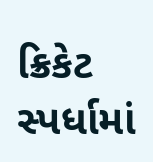ક્રિકેટ સ્પર્ધામાં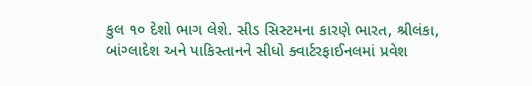કુલ ૧૦ દેશો ભાગ લેશે. સીડ સિસ્ટમના કારણે ભારત, શ્રીલંકા, બાંગ્લાદેશ અને પાકિસ્તાનને સીધો ક્વાર્ટરફાઈનલમાં પ્રવેશ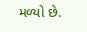મળ્યો છે.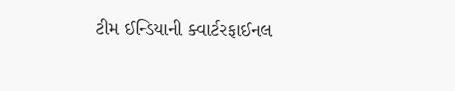ટીમ ઈન્ડિયાની ક્વાર્ટરફાઈનલ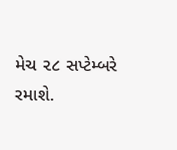મેચ ૨૮ સપ્ટેમ્બરે રમાશે.